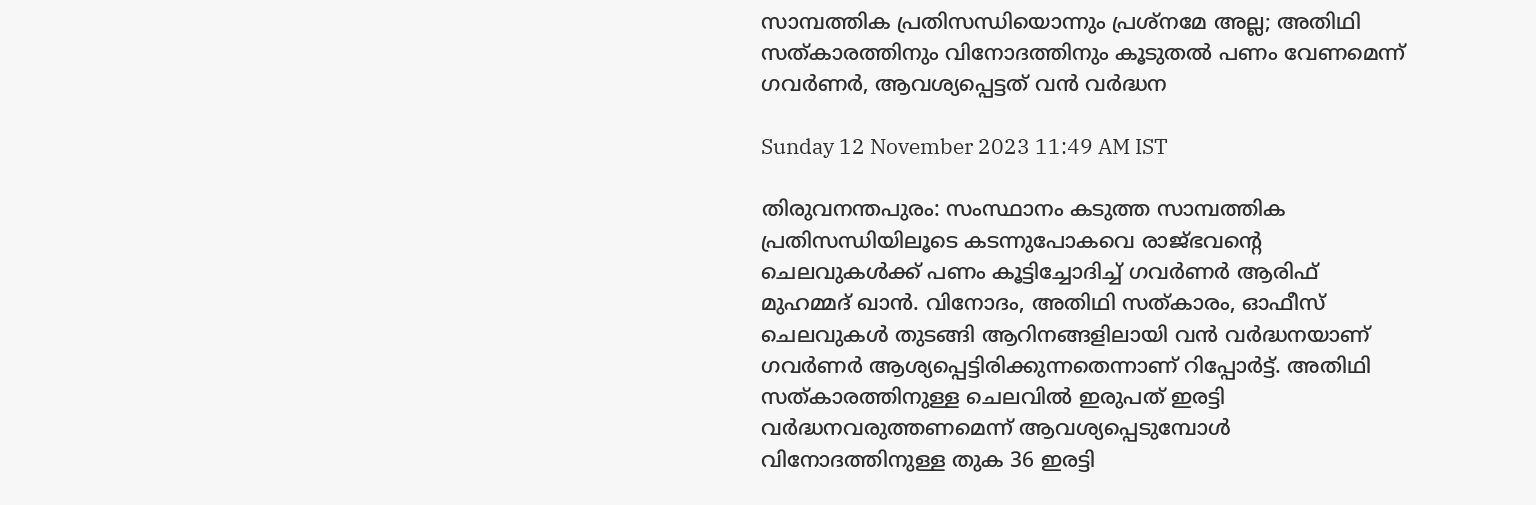സാമ്പത്തിക പ്രതിസന്ധിയൊന്നും പ്രശ്നമേ അല്ല; അതിഥി സത്കാരത്തിനും വിനോദത്തിനും കൂടുതൽ പണം വേണമെന്ന് ഗവർണർ, ആവശ്യപ്പെട്ടത് വൻ വർദ്ധന

Sunday 12 November 2023 11:49 AM IST

തിരുവനന്തപുരം: സംസ്ഥാനം കടുത്ത സാമ്പത്തിക പ്രതിസന്ധിയിലൂടെ കടന്നുപോകവെ രാജ്ഭവന്റെ ചെലവുകൾക്ക് പണം കൂട്ടിച്ചോദിച്ച് ഗവർണർ ആരിഫ് മുഹമ്മദ് ഖാൻ. വിനോദം, അതിഥി സത്കാരം, ഓഫീസ് ചെലവുകൾ തുടങ്ങി ആറിനങ്ങളിലായി വൻ വർദ്ധനയാണ് ഗവർണർ ആശ്യപ്പെട്ടിരിക്കുന്നതെന്നാണ് റിപ്പോർട്ട്. അതിഥി സത്കാരത്തിനുള്ള ചെലവിൽ ഇരുപത് ഇരട്ടി വർദ്ധനവരുത്തണമെന്ന് ആവശ്യപ്പെടുമ്പോൾ വിനോദത്തിനുള്ള തുക 36 ഇരട്ടി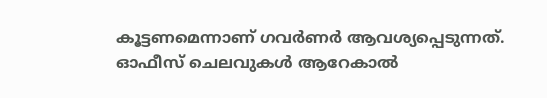കൂട്ടണമെന്നാണ് ഗവർണർ ആവശ്യപ്പെടുന്നത്. ഓഫീസ് ചെലവുകൾ ആറേകാൽ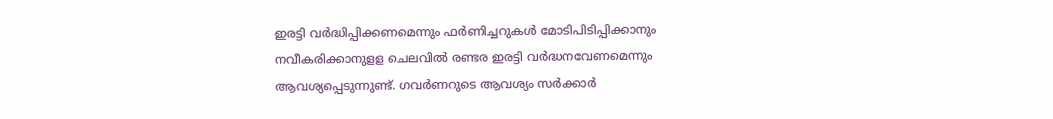ഇരട്ടി വർദ്ധിപ്പിക്കണമെന്നും ഫർണിച്ചറുകൾ മോടിപിടിപ്പിക്കാനും നവീകരിക്കാനുളള ചെലവിൽ രണ്ടര ഇരട്ടി വർദ്ധനവേണമെന്നും ആവശ്യപ്പെടുന്നുണ്ട്. ഗവർണറുടെ ആവശ്യം സർക്കാർ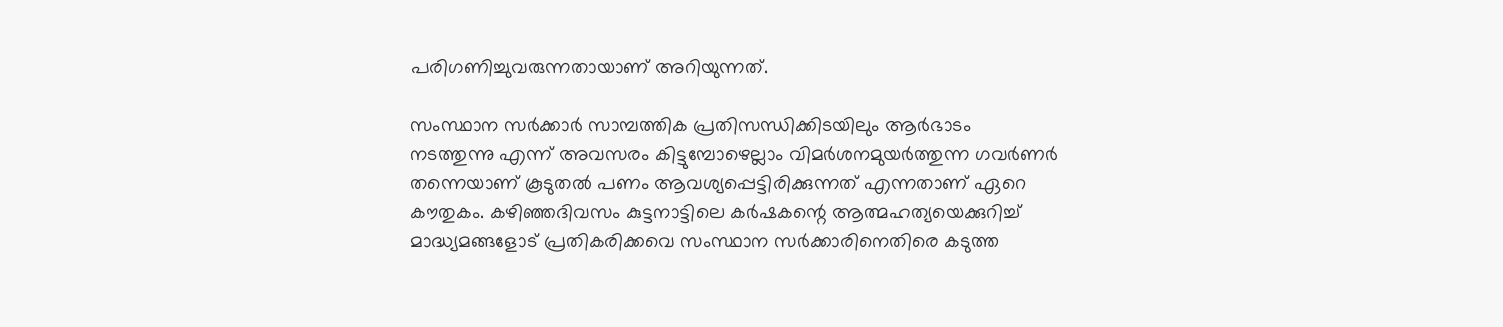പരിഗണിച്ചുവരുന്നതായാണ് അറിയുന്നത്.

സംസ്ഥാന സർക്കാർ സാമ്പത്തിക പ്രതിസന്ധിക്കിടയിലും ആർഭാടം നടത്തുന്നു എന്ന് അവസരം കിട്ടുമ്പോഴെല്ലാം വിമർശനമുയർത്തുന്ന ഗവർണർ തന്നെയാണ് കൂടുതൽ പണം ആവശ്യപ്പെട്ടിരിക്കുന്നത് എന്നതാണ് ഏറെ കൗതുകം. കഴിഞ്ഞദിവസം കുട്ടനാട്ടിലെ കർഷകന്റെ ആത്മഹത്യയെക്കുറിച്ച് മാദ്ധ്യമങ്ങളോട് പ്രതികരിക്കവെ സംസ്ഥാന സർക്കാരിനെതിരെ കടുത്ത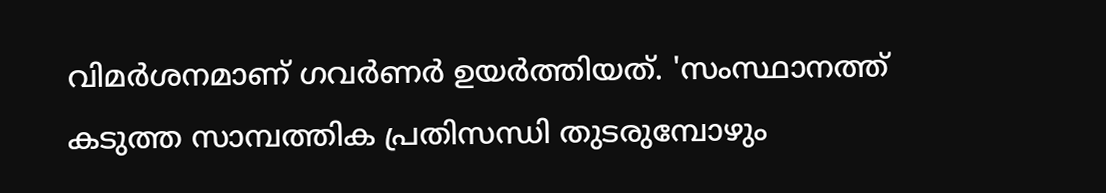വിമർശനമാണ് ഗവർണർ ഉയർത്തിയത്. 'സംസ്ഥാനത്ത് കടുത്ത സാമ്പത്തിക പ്രതിസന്ധി തുടരുമ്പോഴും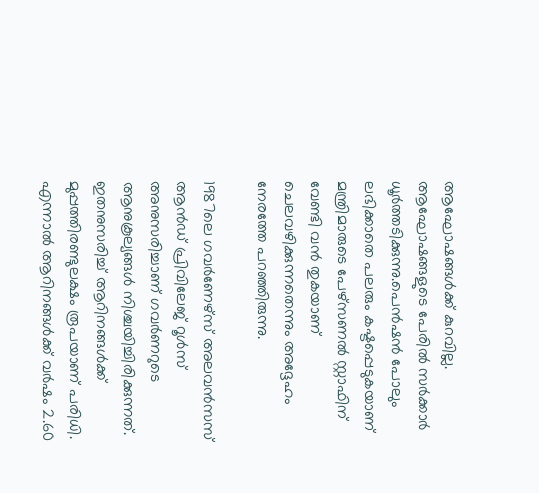ആഘോഷങ്ങൾക്ക് കുറവില്ല. ആഘോഷങ്ങളുടെ പേരിൽ സർക്കാർ ധൂർത്തടിക്കുന്നു.പെൻഷൻ പോലും ലഭിക്കാതെ പലരും കഷ്ടപ്പെടുകയാണ് മന്ത്രിമാരുടെ പേഴ്സണൽ സ്റ്റാഫിന് വേണ്ടി വൻ തുകയാണ് ചെലവഴിക്കുന്നതെന്നും അദ്ദേഹം നേരത്തേ പറഞ്ഞിരുന്നു.

1987ലെ ഗവർണേഴ്‌സ്‌ അലവൻസസ്‌ ആൻഡ്‌ പ്രിവിലേജ്‌ റൂൾസ്‌ അനുസരിച്ചാണ് ഗവർണറുടെ ആനുകൂല്യങ്ങൾ നിശ്ചയിച്ചിരിക്കുന്നത്. ഇതനുസരിച്ച് ആറിനങ്ങൾക്ക് മുപ്പത്തിരണ്ടുലക്ഷം രൂപയാണ് പരിധി. എന്നാൽ ആറിനങ്ങൾക്ക് വർഷം 2.60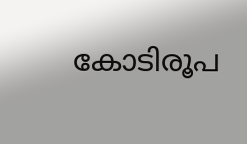കോടിരൂപ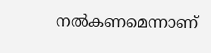നൽകണമെന്നാണ്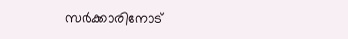സർക്കാരിനോട്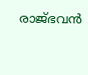രാജ്ഭവൻ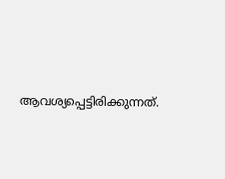ആവശ്യപ്പെട്ടിരിക്കുന്നത്.